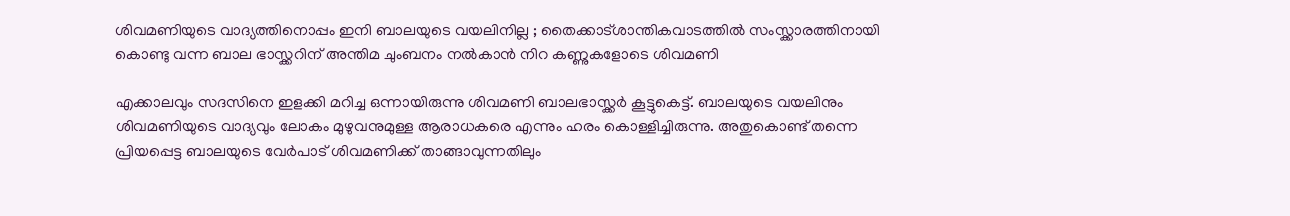ശിവമണിയുടെ വാദ്യത്തിനൊപ്പം ഇനി ബാലയുടെ വയലിനില്ല ; തൈക്കാട്ശാന്തികവാടത്തിൽ സംസ്ക്കാരത്തിനായി കൊണ്ടു വന്ന ബാല ഭാസ്ക്കറിന് അന്തിമ ചുംബനം നൽകാൻ നിറ കണ്ണുകളോടെ ശിവമണി

എക്കാലവും സദസിനെ ഇളക്കി മറിച്ച ഒന്നായിരുന്നു ശിവമണി ബാലഭാസ്ക്കർ കൂട്ടുകെട്ട്. ബാലയുടെ വയലിനും ശിവമണിയുടെ വാദ്യവും ലോകം മുഴുവനുമുള്ള ആരാധകരെ എന്നും ഹരം കൊള്ളിച്ചിരുന്നു. അതുകൊണ്ട് തന്നെ പ്രിയപ്പെട്ട ബാലയുടെ വേർപാട് ശിവമണിക്ക് താങ്ങാവുന്നതിലും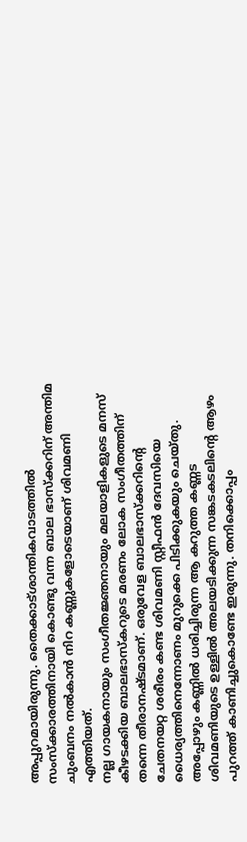അപ്പുറമായിരുന്നു. തൈക്കാട്ശാന്തികവാടത്തിൽ സംസ്ക്കാരത്തിനായി കൊണ്ടു വന്ന ബാല ഭാസ്ക്കറിന് അന്തിമ ചുംബനം നൽകാൻ നിറ കണ്ണുകളോടെയാണ് ശിവമണി എത്തിയത്.
നല്ല ഗായകനായും സംഗീതജ്ഞനായും മലയാളികളുടെ മനസ് കീഴടക്കിയ ബാലഭാസ്കറുടെ മരണം ലോക സംഗീതത്തിന് തന്നെ തീരാനഷ്ടമാണ്. ഒരുവേള ബാലഭാസ്ക്കറിന്റെ ചേതനയറ്റ ശരീരം കണ്ട ശിവമണി സ്റ്റീഫൻ ദേവസിയെ ധൈര്യത്തിനെന്നോണം മുറുക്കെ പിടിക്കുകയും ചെയ്തു. അപ്പോഴും കണ്ണിൽ ധരിച്ചിരുന്ന ആ കറുത്ത കണ്ണട ശിവമണിയുടെ ഉള്ളിൽ അലയടിക്കുന്ന സങ്കടകടലിന്റെ ആഴം പുറത്ത് കാണിച്ചുകൊണ്ടേ ഇരുന്നു. തനിക്കൊപ്പം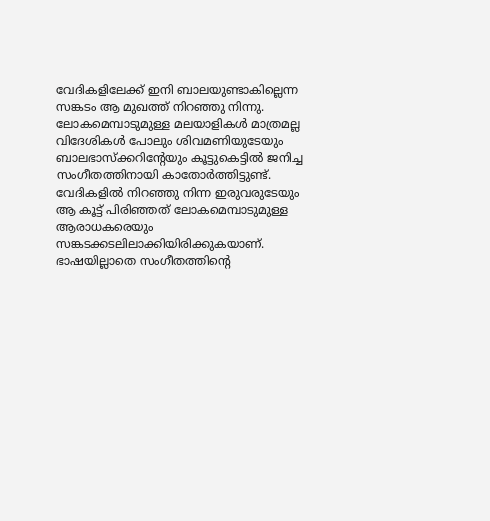വേദികളിലേക്ക് ഇനി ബാലയുണ്ടാകില്ലെന്ന സങ്കടം ആ മുഖത്ത് നിറഞ്ഞു നിന്നു.
ലോകമെമ്പാടുമുള്ള മലയാളികൾ മാത്രമല്ല വിദേശികൾ പോലും ശിവമണിയുടേയും ബാലഭാസ്ക്കറിന്റേയും കൂട്ടുകെട്ടിൽ ജനിച്ച സംഗീതത്തിനായി കാതോർത്തിട്ടുണ്ട്. വേദികളിൽ നിറഞ്ഞു നിന്ന ഇരുവരുടേയും ആ കൂട്ട് പിരിഞ്ഞത് ലോകമെമ്പാടുമുള്ള ആരാധകരെയും സങ്കടക്കടലിലാക്കിയിരിക്കുകയാണ്. ഭാഷയില്ലാതെ സംഗീതത്തിന്റെ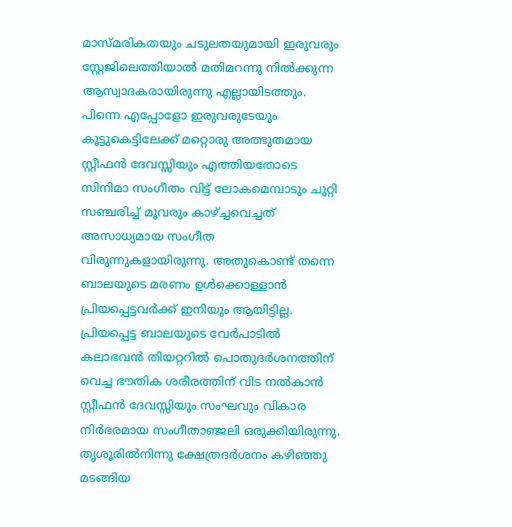മാസ്മരികതയും ചടുലതയുമായി ഇരുവരും സ്റ്റേജിലെത്തിയാൽ മതിമറന്നു നിൽക്കുന്ന ആസ്വാദകരായിരുന്നു എല്ലായിടത്തും.
പിന്നെ എപ്പോളോ ഇരുവരുടേയും കൂട്ടുകെട്ടിലേക്ക് മറ്റൊരു അത്ഭുതമായ സ്റ്റീഫൻ ദേവസ്സിയും എത്തിയതോടെ സിനിമാ സംഗീതം വിട്ട് ലോകമെമ്പാടും ചുറ്റി സഞ്ചരിച്ച് മൂവരും കാഴ്ച്ചവെച്ചത് അസാധ്യമായ സംഗീത വിരുന്നുകളായിരുന്നു. അതുകൊണ്ട് തന്നെ ബാലയുടെ മരണം ഉൾക്കൊള്ളാൻ പ്രിയപ്പെട്ടവർക്ക് ഇനിയും ആയിട്ടില്ല. പ്രിയപ്പെട്ട ബാലയുടെ വേർപാടിൽ കലാഭവൻ തിയറ്ററിൽ പൊതുദർശനത്തിന് വെച്ച ഭൗതിക ശരീരത്തിന് വിട നൽകാൻ സ്റ്റീഫൻ ദേവസ്സിയും സംഘവും വികാര നിർഭരമായ സംഗീതാഞ്ജലി ഒരുക്കിയിരുന്നു.
തൃശൂരിൽനിന്നു ക്ഷേത്രദർശനം കഴിഞ്ഞു മടങ്ങിയ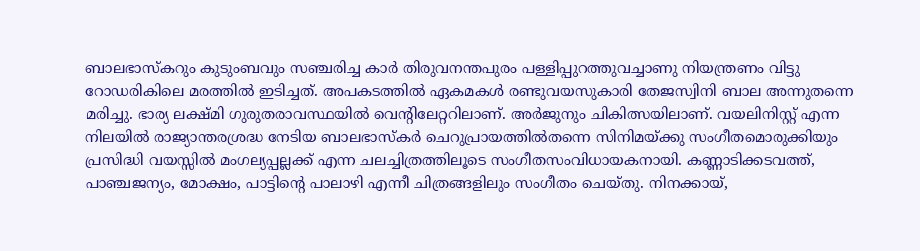ബാലഭാസ്കറും കുടുംബവും സഞ്ചരിച്ച കാർ തിരുവനന്തപുരം പള്ളിപ്പുറത്തുവച്ചാണു നിയന്ത്രണം വിട്ടു റോഡരികിലെ മരത്തിൽ ഇടിച്ചത്. അപകടത്തിൽ ഏകമകൾ രണ്ടുവയസുകാരി തേജസ്വിനി ബാല അന്നുതന്നെ മരിച്ചു. ഭാര്യ ലക്ഷ്മി ഗുരുതരാവസ്ഥയിൽ വെന്റിലേറ്ററിലാണ്. അർജുനും ചികിത്സയിലാണ്. വയലിനിസ്റ്റ് എന്ന നിലയിൽ രാജ്യാന്തരശ്രദ്ധ നേടിയ ബാലഭാസ്കർ ചെറുപ്രായത്തിൽതന്നെ സിനിമയ്ക്കു സംഗീതമൊരുക്കിയും പ്രസിദ്ധി വയസ്സിൽ മംഗല്യപ്പല്ലക്ക് എന്ന ചലച്ചിത്രത്തിലൂടെ സംഗീതസംവിധായകനായി. കണ്ണാടിക്കടവത്ത്, പാഞ്ചജന്യം, മോക്ഷം, പാട്ടിന്റെ പാലാഴി എന്നീ ചിത്രങ്ങളിലും സംഗീതം ചെയ്തു. നിനക്കായ്,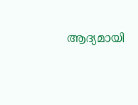ആദ്യമായി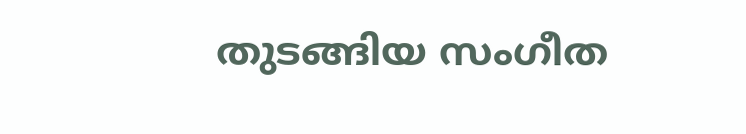തുടങ്ങിയ സംഗീത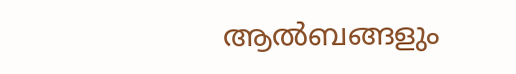ആൽബങ്ങളും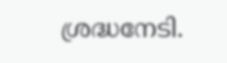ശ്രദ്ധനേടി.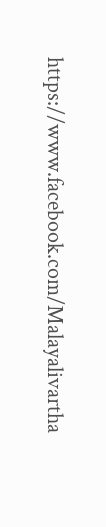https://www.facebook.com/Malayalivartha